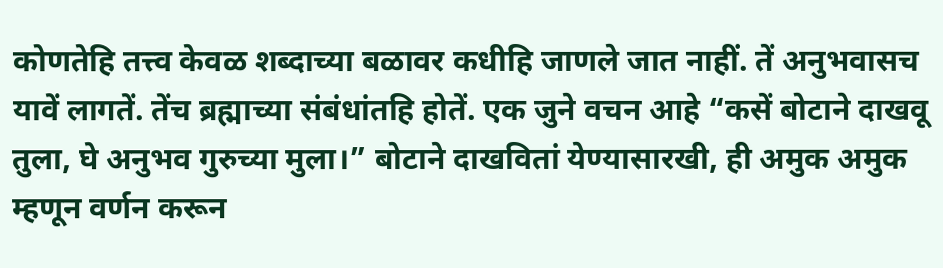कोणतेहि तत्त्व केवळ शब्दाच्या बळावर कधीहि जाणले जात नाहीं. तें अनुभवासच यावें लागतें. तेंच ब्रह्माच्या संबंधांतहि होतें. एक जुने वचन आहे “कसें बोटाने दाखवू तुला, घे अनुभव गुरुच्या मुला।” बोटाने दाखवितां येण्यासारखी, ही अमुक अमुक म्हणून वर्णन करून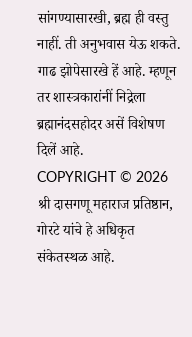सांगण्यासारखी, ब्रह्म ही वस्तु नाहीं. ती अनुभवास येऊ शकते. गाढ झोपेसारखे हें आहे. म्हणून तर शास्त्रकारांनीं निद्रेला ब्रह्मानंदसहोदर असें विशेषण दिलें आहे.
COPYRIGHT © 2026 श्री दासगणू महाराज प्रतिष्ठान, गोरटे यांचे हे अधिकृत संकेतस्थळ आहे.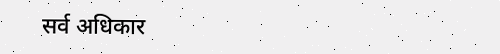सर्व अधिकार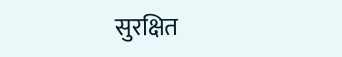सुरक्षित